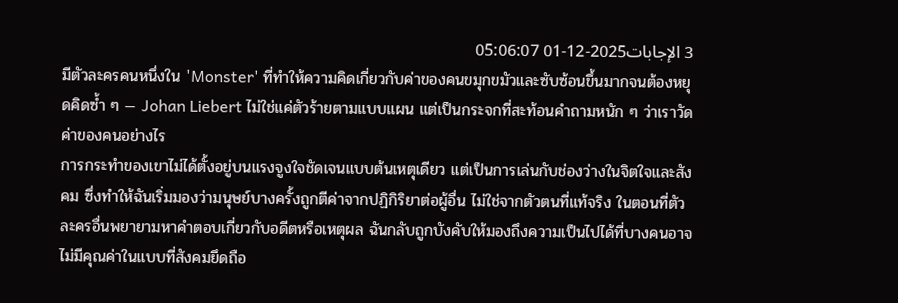3 الإجابات2025-12-01 05:06:07
มีตัวละครคนหนึ่งใน 'Monster' ที่ทำให้ความคิดเกี่ยวกับค่าของคนขมุกขมัวและซับซ้อนขึ้นมากจนต้องหยุดคิดซ้ำ ๆ — Johan Liebert ไม่ใช่แค่ตัวร้ายตามแบบแผน แต่เป็นกระจกที่สะท้อนคำถามหนัก ๆ ว่าเราวัดค่าของคนอย่างไร
การกระทำของเขาไม่ได้ตั้งอยู่บนแรงจูงใจชัดเจนแบบต้นเหตุเดียว แต่เป็นการเล่นกับช่องว่างในจิตใจและสังคม ซึ่งทำให้ฉันเริ่มมองว่ามนุษย์บางครั้งถูกตีค่าจากปฏิกิริยาต่อผู้อื่น ไม่ใช่จากตัวตนที่แท้จริง ในตอนที่ตัวละครอื่นพยายามหาคำตอบเกี่ยวกับอดีตหรือเหตุผล ฉันกลับถูกบังคับให้มองถึงความเป็นไปได้ที่บางคนอาจไม่มีคุณค่าในแบบที่สังคมยึดถือ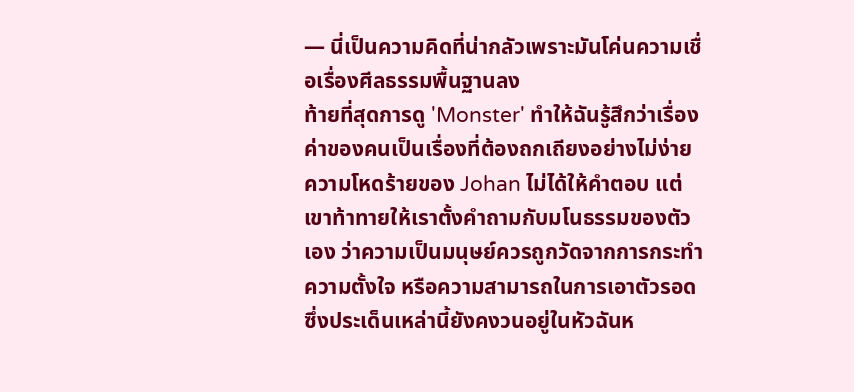— นี่เป็นความคิดที่น่ากลัวเพราะมันโค่นความเชื่อเรื่องศีลธรรมพื้นฐานลง
ท้ายที่สุดการดู 'Monster' ทำให้ฉันรู้สึกว่าเรื่องค่าของคนเป็นเรื่องที่ต้องถกเถียงอย่างไม่ง่าย ความโหดร้ายของ Johan ไม่ได้ให้คำตอบ แต่เขาท้าทายให้เราตั้งคำถามกับมโนธรรมของตัวเอง ว่าความเป็นมนุษย์ควรถูกวัดจากการกระทำ ความตั้งใจ หรือความสามารถในการเอาตัวรอด ซึ่งประเด็นเหล่านี้ยังคงวนอยู่ในหัวฉันห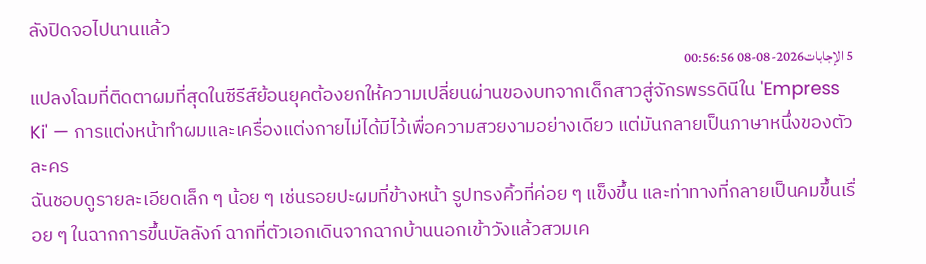ลังปิดจอไปนานแล้ว
5 الإجابات2026-08-08 00:56:56
แปลงโฉมที่ติดตาผมที่สุดในซีรีส์ย้อนยุคต้องยกให้ความเปลี่ยนผ่านของบทจากเด็กสาวสู่จักรพรรดินีใน 'Empress Ki' — การแต่งหน้าทำผมและเครื่องแต่งกายไม่ได้มีไว้เพื่อความสวยงามอย่างเดียว แต่มันกลายเป็นภาษาหนึ่งของตัวละคร
ฉันชอบดูรายละเอียดเล็ก ๆ น้อย ๆ เช่นรอยปะผมที่ข้างหน้า รูปทรงคิ้วที่ค่อย ๆ แข็งขึ้น และท่าทางที่กลายเป็นคมขึ้นเรื่อย ๆ ในฉากการขึ้นบัลลังก์ ฉากที่ตัวเอกเดินจากฉากบ้านนอกเข้าวังแล้วสวมเค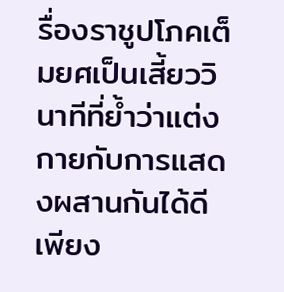รื่องราชูปโภคเต็มยศเป็นเสี้ยววินาทีที่ย้ำว่าแต่งกายกับการแสดงผสานกันได้ดีเพียง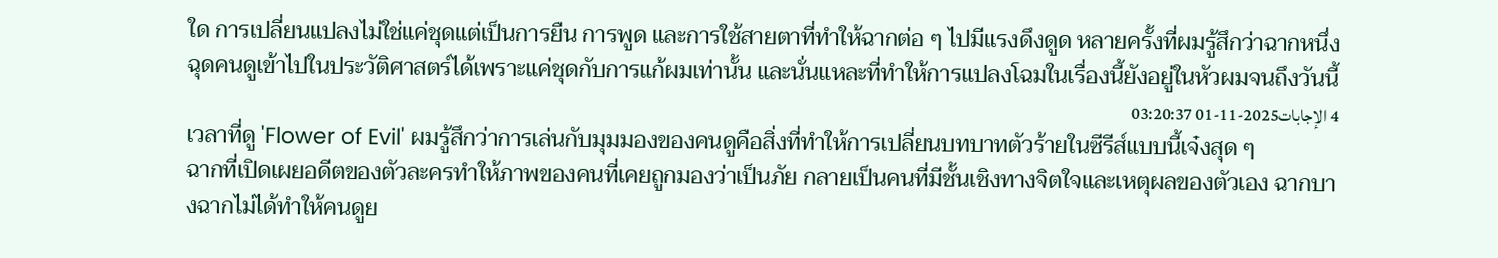ใด การเปลี่ยนแปลงไม่ใช่แค่ชุดแต่เป็นการยืน การพูด และการใช้สายตาที่ทำให้ฉากต่อ ๆ ไปมีแรงดึงดูด หลายครั้งที่ผมรู้สึกว่าฉากหนึ่งฉุดคนดูเข้าไปในประวัติศาสตร์ได้เพราะแค่ชุดกับการแก้ผมเท่านั้น และนั่นแหละที่ทำให้การแปลงโฉมในเรื่องนี้ยังอยู่ในหัวผมจนถึงวันนี้
4 الإجابات2025-11-01 03:20:37
เวลาที่ดู 'Flower of Evil' ผมรู้สึกว่าการเล่นกับมุมมองของคนดูคือสิ่งที่ทำให้การเปลี่ยนบทบาทตัวร้ายในซีรีส์แบบนี้เจ๋งสุด ๆ
ฉากที่เปิดเผยอดีตของตัวละครทำให้ภาพของคนที่เคยถูกมองว่าเป็นภัย กลายเป็นคนที่มีชั้นเชิงทางจิตใจและเหตุผลของตัวเอง ฉากบางฉากไม่ได้ทำให้คนดูย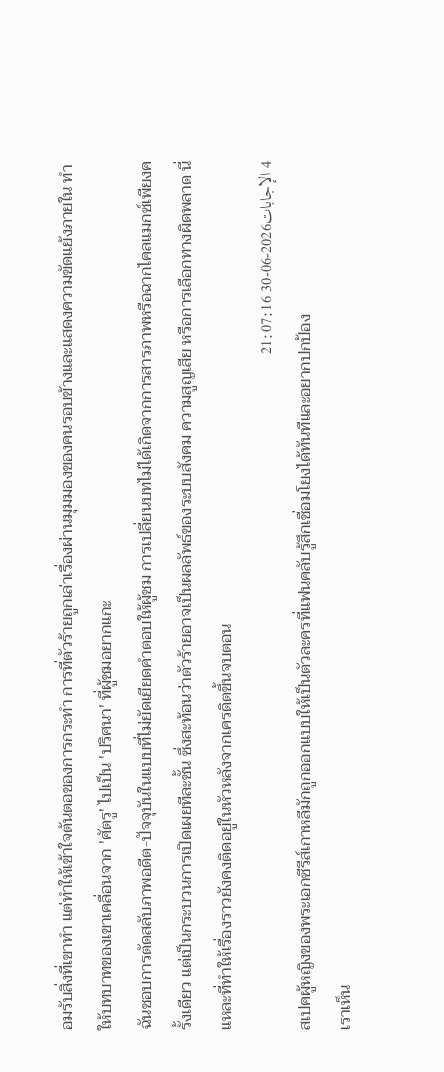อมรับสิ่งที่เขาทำ แต่ทำให้เข้าใจต้นตอของการกระทำ การที่ตัวร้ายถูกเล่าเรื่องผ่านมุมมองของคนรอบข้างและแสดงความขัดแย้งภายใน ทำให้บทบาทของเขาเคลื่อนจาก 'ศัตรู' ไปเป็น 'ปริศนา' ที่ผู้ชมอยากแกะ
ฉันชอบการตัดสลับภาพอดีต-ปัจจุบันในแบบที่ไม่ยัดเยียดคำตอบให้ผู้ชม การเปลี่ยนบทไม่ได้เกิดจากการสารภาพหรือฉากไคลแมกซ์เพียงครั้งเดียว แต่เป็นกระบวนการเปิดเผยทีละชั้น ซึ่งสะท้อนว่าตัวร้ายอาจเป็นผลลัพธ์ของระบบสังคม ความสูญเสีย หรือการเลือกทางผิดพลาด นี่แหละที่ทำให้เรื่องราวยังคงติดอยู่ในหัวหลังจากเครดิตขึ้นจบตอน
4 الإجابات2026-06-30 21:07:16
สเปคผู้หญิงของพระเอกซีรีส์เกาหลีมักถูกออกแบบให้เป็นตัวละครที่แฟนคลับรู้สึกเชื่อมโยงได้ทันทีและอยากปกป้อง
เราเห็น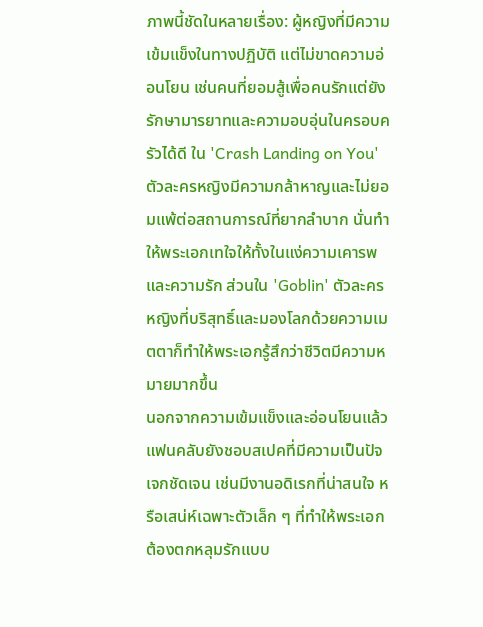ภาพนี้ชัดในหลายเรื่อง: ผู้หญิงที่มีความเข้มแข็งในทางปฏิบัติ แต่ไม่ขาดความอ่อนโยน เช่นคนที่ยอมสู้เพื่อคนรักแต่ยังรักษามารยาทและความอบอุ่นในครอบครัวได้ดี ใน 'Crash Landing on You' ตัวละครหญิงมีความกล้าหาญและไม่ยอมแพ้ต่อสถานการณ์ที่ยากลำบาก นั่นทำให้พระเอกเทใจให้ทั้งในแง่ความเคารพและความรัก ส่วนใน 'Goblin' ตัวละครหญิงที่บริสุทธิ์และมองโลกด้วยความเมตตาก็ทำให้พระเอกรู้สึกว่าชีวิตมีความหมายมากขึ้น
นอกจากความเข้มแข็งและอ่อนโยนแล้ว แฟนคลับยังชอบสเปคที่มีความเป็นปัจเจกชัดเจน เช่นมีงานอดิเรกที่น่าสนใจ หรือเสน่ห์เฉพาะตัวเล็ก ๆ ที่ทำให้พระเอกต้องตกหลุมรักแบบ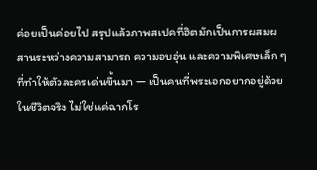ค่อยเป็นค่อยไป สรุปแล้วภาพสเปคที่ฮิตมักเป็นการผสมผสานระหว่างความสามารถ ความอบอุ่น และความพิเศษเล็ก ๆ ที่ทำให้ตัวละครเด่นขึ้นมา — เป็นคนที่พระเอกอยากอยู่ด้วยในชีวิตจริง ไม่ใช่แค่ฉากโร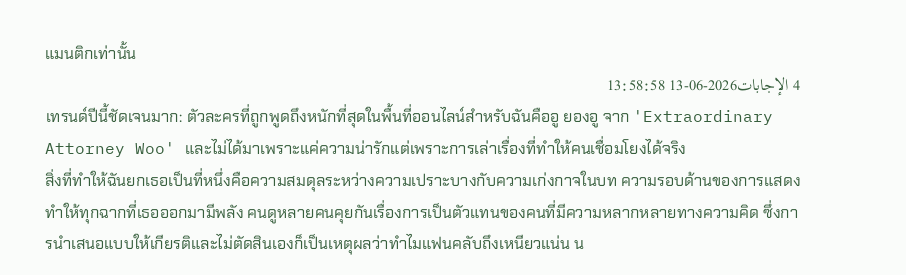แมนติกเท่านั้น
4 الإجابات2026-06-13 13:58:58
เทรนด์ปีนี้ชัดเจนมาก: ตัวละครที่ถูกพูดถึงหนักที่สุดในพื้นที่ออนไลน์สำหรับฉันคืออู ยองอู จาก 'Extraordinary Attorney Woo' และไม่ได้มาเพราะแค่ความน่ารักแต่เพราะการเล่าเรื่องที่ทำให้คนเชื่อมโยงได้จริง
สิ่งที่ทำให้ฉันยกเธอเป็นที่หนึ่งคือความสมดุลระหว่างความเปราะบางกับความเก่งกาจในบท ความรอบด้านของการแสดงทำให้ทุกฉากที่เธอออกมามีพลัง คนดูหลายคนคุยกันเรื่องการเป็นตัวแทนของคนที่มีความหลากหลายทางความคิด ซึ่งการนำเสนอแบบให้เกียรติและไม่ตัดสินเองก็เป็นเหตุผลว่าทำไมแฟนคลับถึงเหนียวแน่น น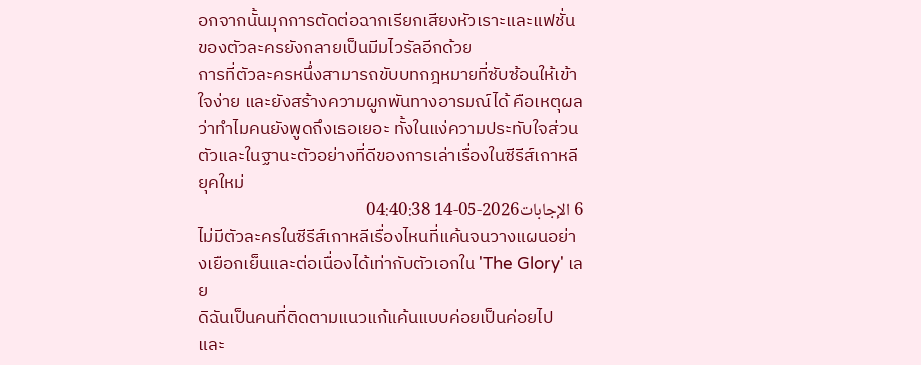อกจากนั้นมุกการตัดต่อฉากเรียกเสียงหัวเราะและแฟชั่นของตัวละครยังกลายเป็นมีมไวรัลอีกด้วย
การที่ตัวละครหนึ่งสามารถขับบทกฎหมายที่ซับซ้อนให้เข้าใจง่าย และยังสร้างความผูกพันทางอารมณ์ได้ คือเหตุผลว่าทำไมคนยังพูดถึงเธอเยอะ ทั้งในแง่ความประทับใจส่วนตัวและในฐานะตัวอย่างที่ดีของการเล่าเรื่องในซีรีส์เกาหลียุคใหม่
6 الإجابات2026-05-14 04:40:38
ไม่มีตัวละครในซีรีส์เกาหลีเรื่องไหนที่แค้นจนวางแผนอย่างเยือกเย็นและต่อเนื่องได้เท่ากับตัวเอกใน 'The Glory' เลย
ดิฉันเป็นคนที่ติดตามแนวแก้แค้นแบบค่อยเป็นค่อยไป และ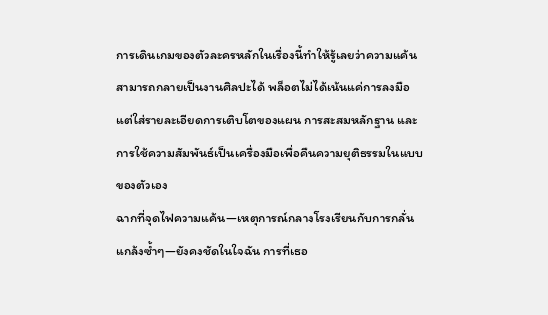การเดินเกมของตัวละครหลักในเรื่องนี้ทำให้รู้เลยว่าความแค้นสามารถกลายเป็นงานศิลปะได้ พล็อตไม่ได้เน้นแค่การลงมือ แต่ใส่รายละเอียดการเติบโตของแผน การสะสมหลักฐาน และการใช้ความสัมพันธ์เป็นเครื่องมือเพื่อคืนความยุติธรรมในแบบของตัวเอง
ฉากที่จุดไฟความแค้น—เหตุการณ์กลางโรงเรียนกับการกลั่นแกล้งซ้ำๆ—ยังคงชัดในใจฉัน การที่เธอ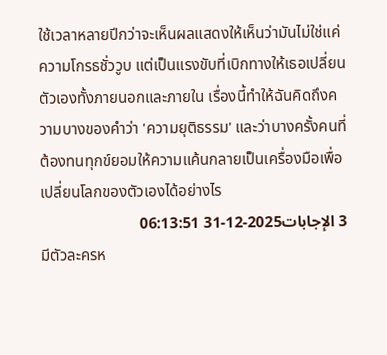ใช้เวลาหลายปีกว่าจะเห็นผลแสดงให้เห็นว่ามันไม่ใช่แค่ความโกรธชั่ววูบ แต่เป็นแรงขับที่เบิกทางให้เธอเปลี่ยนตัวเองทั้งภายนอกและภายใน เรื่องนี้ทำให้ฉันคิดถึงความบางของคำว่า 'ความยุติธรรม' และว่าบางครั้งคนที่ต้องทนทุกข์ยอมให้ความแค้นกลายเป็นเครื่องมือเพื่อเปลี่ยนโลกของตัวเองได้อย่างไร
3 الإجابات2025-12-31 06:13:51
มีตัวละครห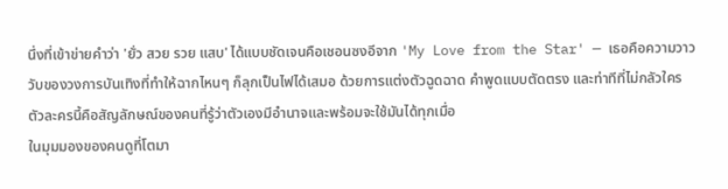นึ่งที่เข้าข่ายคำว่า 'ยั่ว สวย รวย แสบ' ได้แบบชัดเจนคือเชอนซงอีจาก 'My Love from the Star' — เธอคือความวาววับของวงการบันเทิงที่ทำให้ฉากไหนๆ ก็ลุกเป็นไฟได้เสมอ ด้วยการแต่งตัวฉูดฉาด คำพูดแบบตัดตรง และท่าทีที่ไม่กลัวใคร ตัวละครนี้คือสัญลักษณ์ของคนที่รู้ว่าตัวเองมีอำนาจและพร้อมจะใช้มันได้ทุกเมื่อ
ในมุมมองของคนดูที่โตมา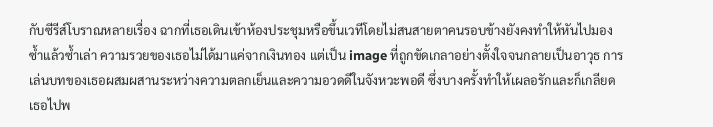กับซีรีส์โบราณหลายเรื่อง ฉากที่เธอเดินเข้าห้องประชุมหรือขึ้นเวทีโดยไม่สนสายตาคนรอบข้างยังคงทำให้หันไปมองซ้ำแล้วซ้ำเล่า ความรวยของเธอไม่ได้มาแค่จากเงินทอง แต่เป็น image ที่ถูกขัดเกลาอย่างตั้งใจจนกลายเป็นอาวุธ การเล่นบทของเธอผสมผสานระหว่างความตลกเย็นและความอวดดีในจังหวะพอดี ซึ่งบางครั้งทำให้เผลอรักและก็เกลียดเธอไปพ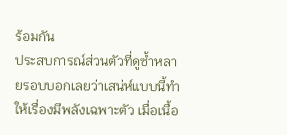ร้อมกัน
ประสบการณ์ส่วนตัวที่ดูซ้ำหลายรอบบอกเลยว่าเสน่ห์แบบนี้ทำให้เรื่องมีพลังเฉพาะตัว เมื่อเนื้อ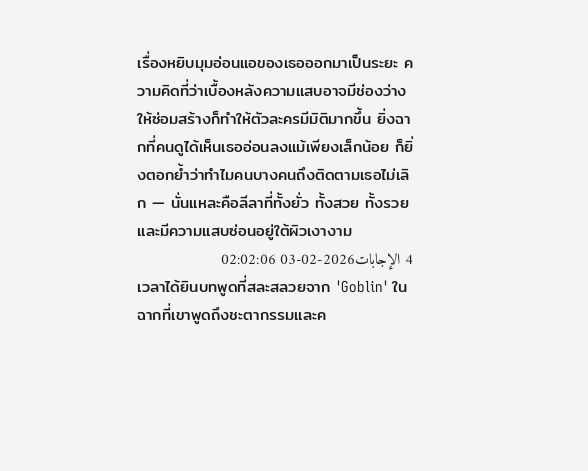เรื่องหยิบมุมอ่อนแอของเธอออกมาเป็นระยะ ความคิดที่ว่าเบื้องหลังความแสบอาจมีช่องว่างให้ซ่อมสร้างก็ทำให้ตัวละครมีมิติมากขึ้น ยิ่งฉากที่คนดูได้เห็นเธออ่อนลงแม้เพียงเล็กน้อย ก็ยิ่งตอกย้ำว่าทำไมคนบางคนถึงติดตามเธอไม่เลิก — นั่นแหละคือลีลาที่ทั้งยั่ว ทั้งสวย ทั้งรวย และมีความแสบซ่อนอยู่ใต้ผิวเงางาม
4 الإجابات2026-02-03 02:02:06
เวลาได้ยินบทพูดที่สละสลวยจาก 'Goblin' ในฉากที่เขาพูดถึงชะตากรรมและค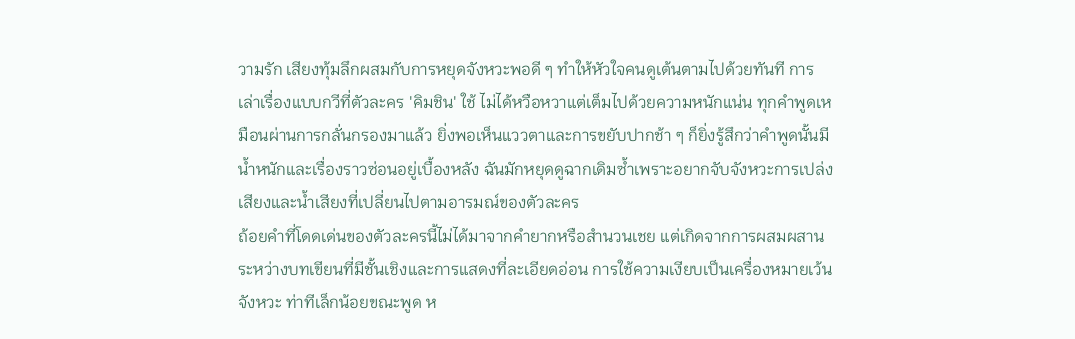วามรัก เสียงทุ้มลึกผสมกับการหยุดจังหวะพอดี ๆ ทำให้หัวใจคนดูเต้นตามไปด้วยทันที การเล่าเรื่องแบบกวีที่ตัวละคร 'คิมชิน' ใช้ ไม่ได้หวือหวาแต่เต็มไปด้วยความหนักแน่น ทุกคำพูดเหมือนผ่านการกลั่นกรองมาแล้ว ยิ่งพอเห็นแววตาและการขยับปากช้า ๆ ก็ยิ่งรู้สึกว่าคำพูดนั้นมีน้ำหนักและเรื่องราวซ่อนอยู่เบื้องหลัง ฉันมักหยุดดูฉากเดิมซ้ำเพราะอยากจับจังหวะการเปล่งเสียงและน้ำเสียงที่เปลี่ยนไปตามอารมณ์ของตัวละคร
ถ้อยคำที่โดดเด่นของตัวละครนี้ไม่ได้มาจากคำยากหรือสำนวนเชย แต่เกิดจากการผสมผสานระหว่างบทเขียนที่มีชั้นเชิงและการแสดงที่ละเอียดอ่อน การใช้ความเงียบเป็นเครื่องหมายเว้นจังหวะ ท่าทีเล็กน้อยขณะพูด ห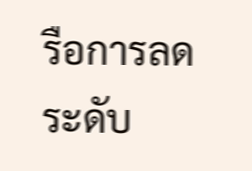รือการลดระดับ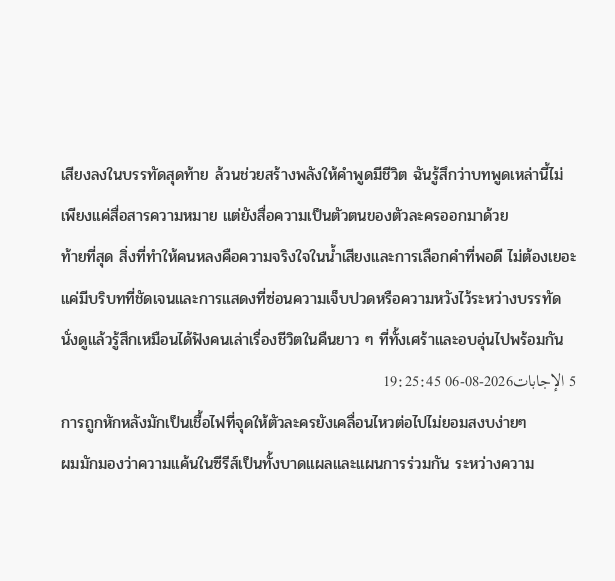เสียงลงในบรรทัดสุดท้าย ล้วนช่วยสร้างพลังให้คำพูดมีชีวิต ฉันรู้สึกว่าบทพูดเหล่านี้ไม่เพียงแค่สื่อสารความหมาย แต่ยังสื่อความเป็นตัวตนของตัวละครออกมาด้วย
ท้ายที่สุด สิ่งที่ทำให้คนหลงคือความจริงใจในน้ำเสียงและการเลือกคำที่พอดี ไม่ต้องเยอะ แค่มีบริบทที่ชัดเจนและการแสดงที่ซ่อนความเจ็บปวดหรือความหวังไว้ระหว่างบรรทัด นั่งดูแล้วรู้สึกเหมือนได้ฟังคนเล่าเรื่องชีวิตในคืนยาว ๆ ที่ทั้งเศร้าและอบอุ่นไปพร้อมกัน
5 الإجابات2026-08-06 19:25:45
การถูกหักหลังมักเป็นเชื้อไฟที่จุดให้ตัวละครยังเคลื่อนไหวต่อไปไม่ยอมสงบง่ายๆ
ผมมักมองว่าความแค้นในซีรีส์เป็นทั้งบาดแผลและแผนการร่วมกัน ระหว่างความ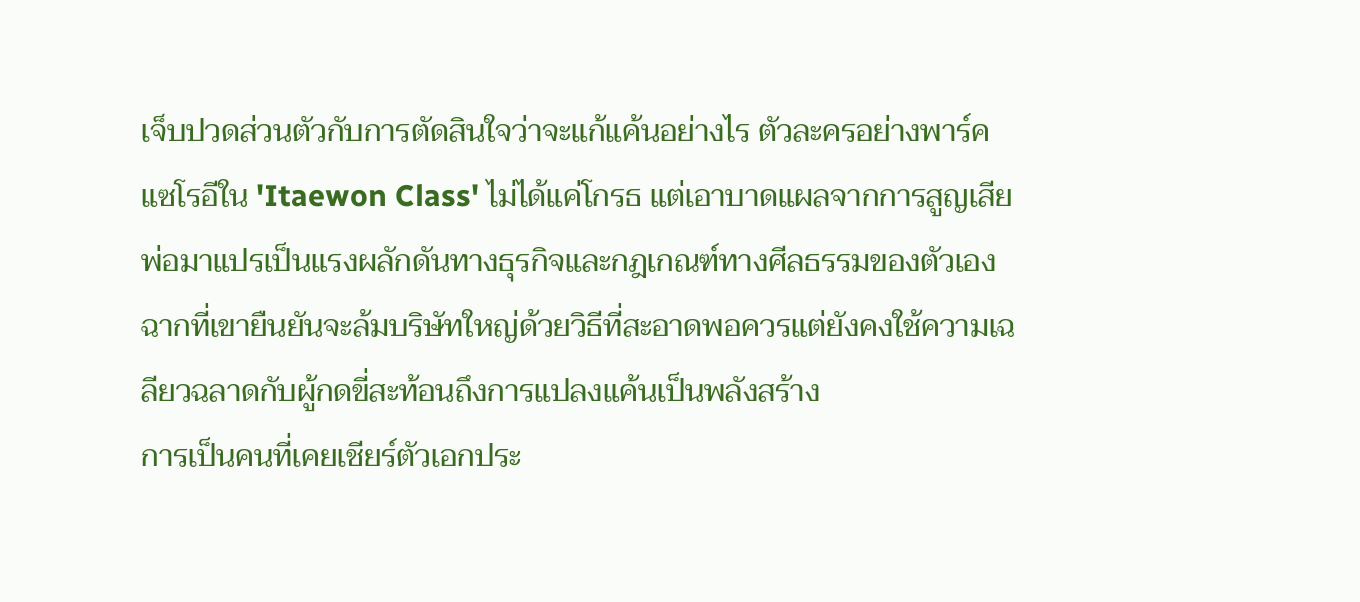เจ็บปวดส่วนตัวกับการตัดสินใจว่าจะแก้แค้นอย่างไร ตัวละครอย่างพาร์คแซโรอีใน 'Itaewon Class' ไม่ได้แค่โกรธ แต่เอาบาดแผลจากการสูญเสียพ่อมาแปรเป็นแรงผลักดันทางธุรกิจและกฎเกณฑ์ทางศีลธรรมของตัวเอง ฉากที่เขายืนยันจะล้มบริษัทใหญ่ด้วยวิธีที่สะอาดพอควรแต่ยังคงใช้ความเฉลียวฉลาดกับผู้กดขี่สะท้อนถึงการแปลงแค้นเป็นพลังสร้าง
การเป็นคนที่เคยเชียร์ตัวเอกประ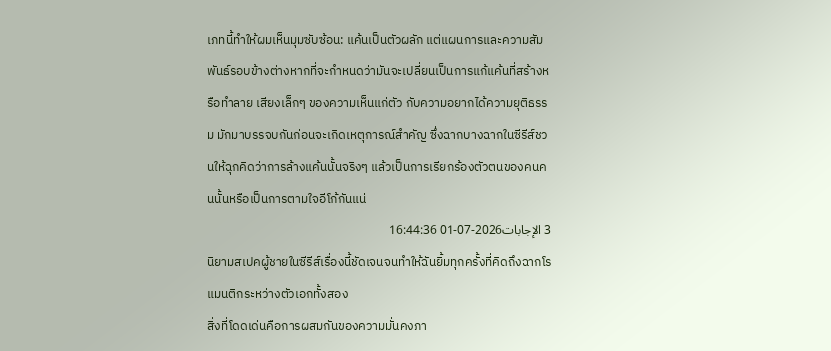เภทนี้ทำให้ผมเห็นมุมซับซ้อน: แค้นเป็นตัวผลัก แต่แผนการและความสัมพันธ์รอบข้างต่างหากที่จะกำหนดว่ามันจะเปลี่ยนเป็นการแก้แค้นที่สร้างหรือทำลาย เสียงเล็กๆ ของความเห็นแก่ตัว กับความอยากได้ความยุติธรรม มักมาบรรจบกันก่อนจะเกิดเหตุการณ์สำคัญ ซึ่งฉากบางฉากในซีรีส์ชวนให้ฉุกคิดว่าการล้างแค้นนั้นจริงๆ แล้วเป็นการเรียกร้องตัวตนของคนคนนั้นหรือเป็นการตามใจอีโก้กันแน่
3 الإجابات2026-07-01 16:44:36
นิยามสเปคผู้ชายในซีรีส์เรื่องนี้ชัดเจนจนทำให้ฉันยิ้มทุกครั้งที่คิดถึงฉากโรแมนติกระหว่างตัวเอกทั้งสอง
สิ่งที่โดดเด่นคือการผสมกันของความมั่นคงภา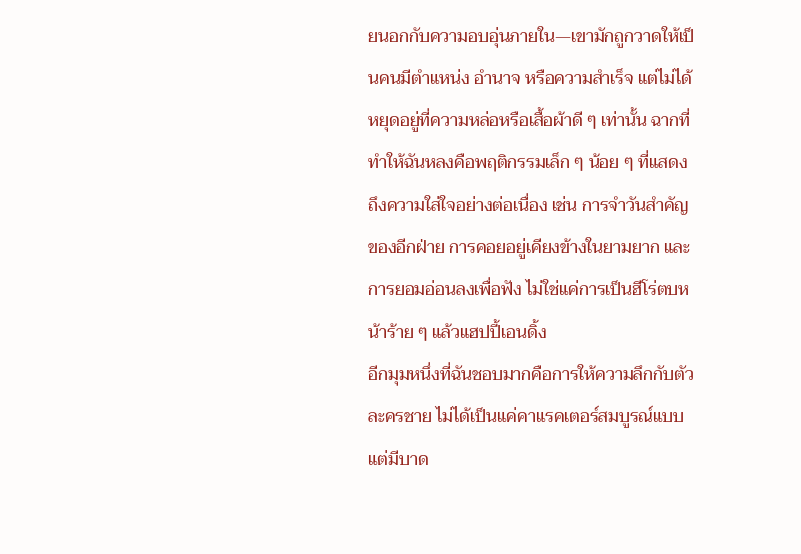ยนอกกับความอบอุ่นภายใน—เขามักถูกวาดให้เป็นคนมีตำแหน่ง อำนาจ หรือความสำเร็จ แต่ไม่ได้หยุดอยู่ที่ความหล่อหรือเสื้อผ้าดี ๆ เท่านั้น ฉากที่ทำให้ฉันหลงคือพฤติกรรมเล็ก ๆ น้อย ๆ ที่แสดงถึงความใส่ใจอย่างต่อเนื่อง เช่น การจำวันสำคัญของอีกฝ่าย การคอยอยู่เคียงข้างในยามยาก และการยอมอ่อนลงเพื่อฟัง ไม่ใช่แค่การเป็นฮีโร่ตบหน้าร้าย ๆ แล้วแฮปปี้เอนดิ้ง
อีกมุมหนึ่งที่ฉันชอบมากคือการให้ความลึกกับตัวละครชาย ไม่ได้เป็นแค่คาแรคเตอร์สมบูรณ์แบบ แต่มีบาด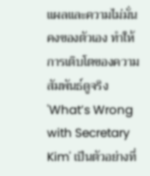แผลและความไม่มั่นคงของตัวเอง ทำให้การเติบโตของความสัมพันธ์ดูจริง 'What’s Wrong with Secretary Kim' เป็นตัวอย่างที่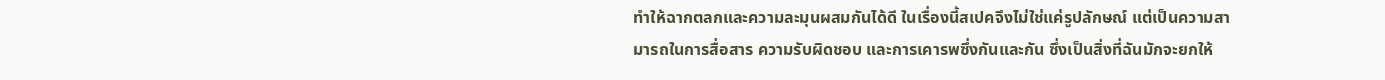ทำให้ฉากตลกและความละมุนผสมกันได้ดี ในเรื่องนี้สเปคจึงไม่ใช่แค่รูปลักษณ์ แต่เป็นความสามารถในการสื่อสาร ความรับผิดชอบ และการเคารพซึ่งกันและกัน ซึ่งเป็นสิ่งที่ฉันมักจะยกให้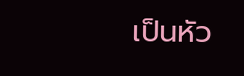เป็นหัว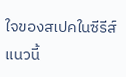ใจของสเปคในซีรีส์แนวนี้